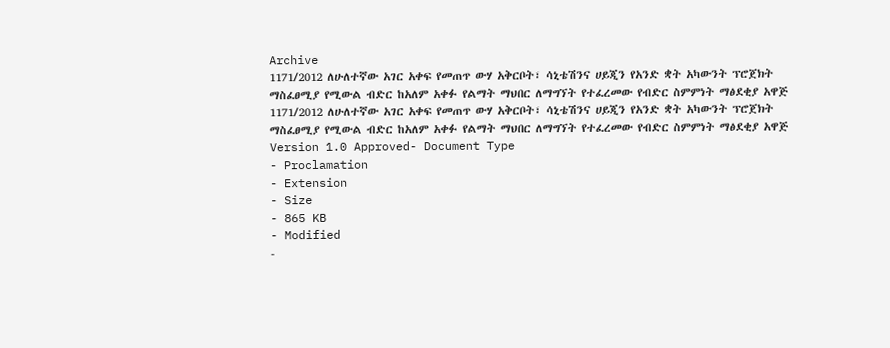Archive
1171/2012 ለሁለተኛው አገር አቀፍ የመጠጥ ውሃ አቅርቦት፣ ሳኒቴሽንና ሀይጂን የአንድ ቋት አካውንት ፕሮጀክት ማስፈፀሚያ የሚውል ብድር ከአለም አቀፉ የልማት ማህበር ለማግኘት የተፈረመው የብድር ስምምነት ማፅደቂያ አዋጅ
1171/2012 ለሁለተኛው አገር አቀፍ የመጠጥ ውሃ አቅርቦት፣ ሳኒቴሽንና ሀይጂን የአንድ ቋት አካውንት ፕሮጀክት ማስፈፀሚያ የሚውል ብድር ከአለም አቀፉ የልማት ማህበር ለማግኘት የተፈረመው የብድር ስምምነት ማፅደቂያ አዋጅ
Version 1.0 Approved- Document Type
- Proclamation
- Extension
- Size
- 865 KB
- Modified
-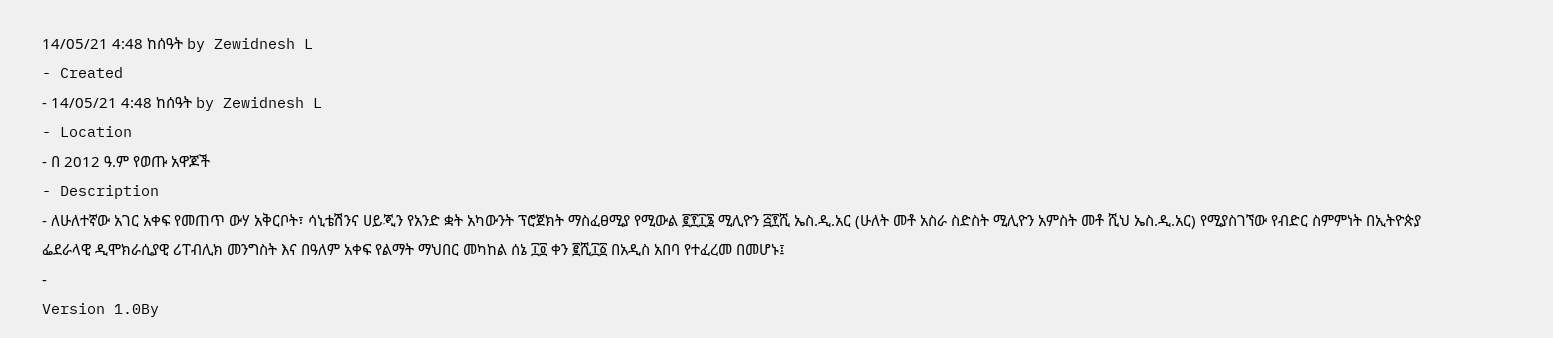14/05/21 4:48 ከሰዓት by Zewidnesh L
- Created
- 14/05/21 4:48 ከሰዓት by Zewidnesh L
- Location
- በ 2012 ዓ.ም የወጡ አዋጆች
- Description
- ለሁለተኛው አገር አቀፍ የመጠጥ ውሃ አቅርቦት፣ ሳኒቴሽንና ሀይጂን የአንድ ቋት አካውንት ፕሮጀክት ማስፈፀሚያ የሚውል ፪፻፲፮ ሚሊዮን ፭፻ሺ ኤስ.ዲ.አር (ሁለት መቶ አስራ ስድስት ሚሊዮን አምስት መቶ ሺህ ኤስ.ዲ.አር) የሚያስገኘው የብድር ስምምነት በኢትዮጵያ ፌደራላዊ ዲሞክራሲያዊ ሪፐብሊክ መንግስት እና በዓለም አቀፍ የልማት ማህበር መካከል ሰኔ ፲፬ ቀን ፪ሺ፲፩ በአዲስ አበባ የተፈረመ በመሆኑ፤
-
Version 1.0By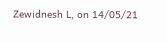Zewidnesh L, on 14/05/21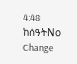4:48 ከሰዓትNo Change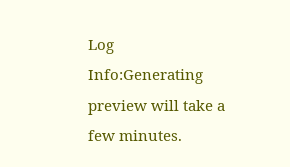Log
Info:Generating preview will take a few minutes.